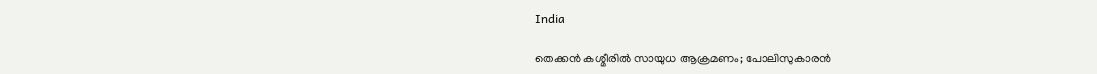India

തെക്കൻ കശ്മീരില്‍ സായുധ ആക്രമണം; പോലിസുകാരന്‍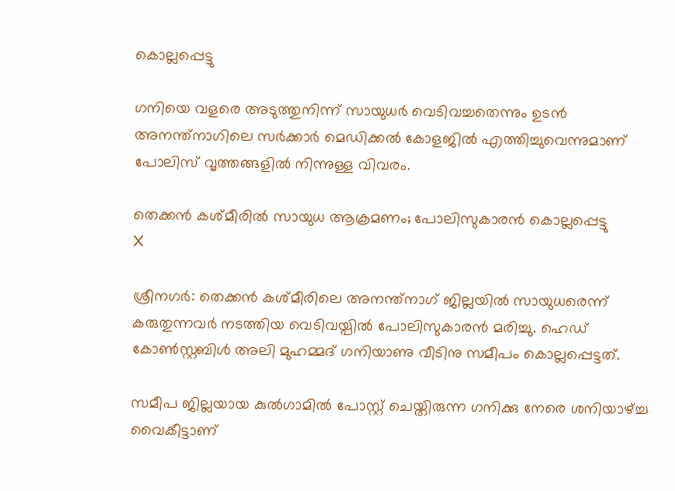കൊല്ലപ്പെട്ടു

ഗനിയെ വളരെ അടുത്തുനിന്ന് സായുധർ വെടിവച്ചതെന്നും ഉടന്‍ അനന്ത്‌നാഗിലെ സര്‍ക്കാര്‍ മെഡിക്കല്‍ കോളജില്‍ എത്തിച്ചുവെന്നുമാണ് പോലിസ് വൃത്തങ്ങളില്‍ നിന്നുള്ള വിവരം.

തെക്കൻ കശ്മീരില്‍ സായുധ ആക്രമണം; പോലിസുകാരന്‍ കൊല്ലപ്പെട്ടു
X

ശ്രീനഗര്‍: തെക്കന്‍ കശ്മീരിലെ അനന്ത്നാഗ് ജില്ലയില്‍ സായുധരെന്ന് കരുതുന്നവര്‍ നടത്തിയ വെടിവയ്പില്‍ പോലിസുകാരന്‍ മരിച്ചു. ഹെഡ് കോണ്‍സ്റ്റബിൾ അലി മുഹമ്മദ് ഗനിയാണു വീടിനു സമീപം കൊല്ലപ്പെട്ടത്.

സമീപ ജില്ലയായ കുല്‍ഗാമില്‍ പോസ്റ്റ് ചെയ്തിരുന്ന ഗനിക്കു നേരെ ശനിയാഴ്ച്ച വൈകീട്ടാണ്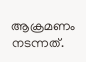ആക്രമണം നടന്നത്.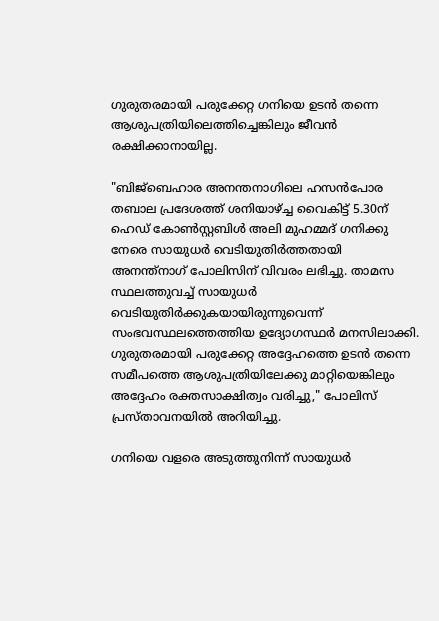ഗുരുതരമായി പരുക്കേറ്റ ഗനിയെ ഉടന്‍ തന്നെ ആശുപത്രിയിലെത്തിച്ചെങ്കിലും ജീവന്‍ രക്ഷിക്കാനായില്ല.

"ബിജ്‌ബെഹാര അനന്തനാഗിലെ ഹസന്‍പോര തബാല പ്രദേശത്ത് ശനിയാഴ്ച്ച വൈകിട്ട് 5.30ന് ഹെഡ് കോണ്‍സ്റ്റബിള്‍ അലി മുഹമ്മദ് ഗനിക്കു നേരെ സായുധർ വെടിയുതിര്‍ത്തതായി അനന്ത്‌നാഗ് പോലിസിന് വിവരം ലഭിച്ചു. താമസ സ്ഥലത്തുവച്ച് സായുധർ വെടിയുതിര്‍ക്കുകയായിരുന്നുവെന്ന് സംഭവസ്ഥലത്തെത്തിയ ഉദ്യോഗസ്ഥര്‍ മനസിലാക്കി. ഗുരുതരമായി പരുക്കേറ്റ അദ്ദേഹത്തെ ഉടന്‍ തന്നെ സമീപത്തെ ആശുപത്രിയിലേക്കു മാറ്റിയെങ്കിലും അദ്ദേഹം രക്തസാക്ഷിത്വം വരിച്ചു," പോലിസ് പ്രസ്താവനയില്‍ അറിയിച്ചു.

ഗനിയെ വളരെ അടുത്തുനിന്ന് സായുധർ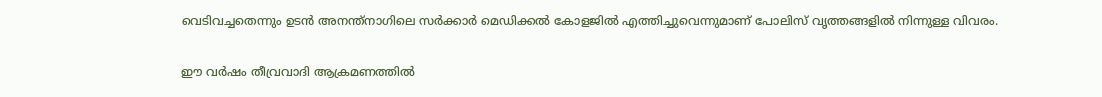വെടിവച്ചതെന്നും ഉടന്‍ അനന്ത്‌നാഗിലെ സര്‍ക്കാര്‍ മെഡിക്കല്‍ കോളജില്‍ എത്തിച്ചുവെന്നുമാണ് പോലിസ് വൃത്തങ്ങളില്‍ നിന്നുള്ള വിവരം.

ഈ വര്‍ഷം തീവ്രവാദി ആക്രമണത്തില്‍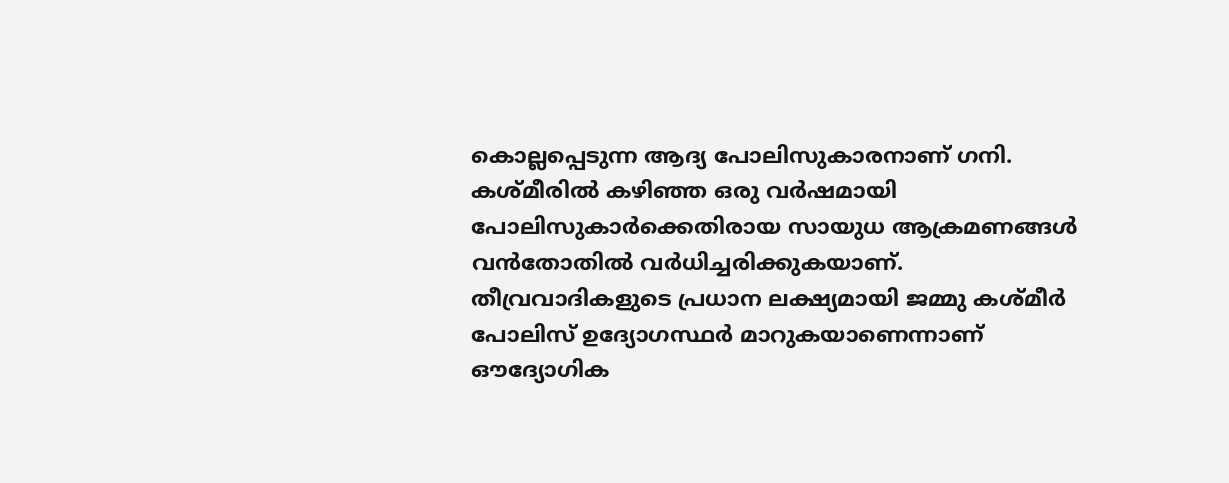കൊല്ലപ്പെടുന്ന ആദ്യ പോലിസുകാരനാണ് ഗനി. കശ്മീരില്‍ കഴിഞ്ഞ ഒരു വര്‍ഷമായി പോലിസുകാര്‍ക്കെതിരായ സായുധ ആക്രമണങ്ങള്‍ വന്‍തോതില്‍ വര്‍ധിച്ചരിക്കുകയാണ്. തീവ്രവാദികളുടെ പ്രധാന ലക്ഷ്യമായി ജമ്മു കശ്മീര്‍ പോലിസ് ഉദ്യോഗസ്ഥര്‍ മാറുകയാണെന്നാണ് ഔദ്യോഗിക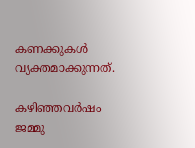കണക്കുകള്‍ വ്യക്തമാക്കുന്നത്.

കഴിഞ്ഞവര്‍ഷം ജമ്മു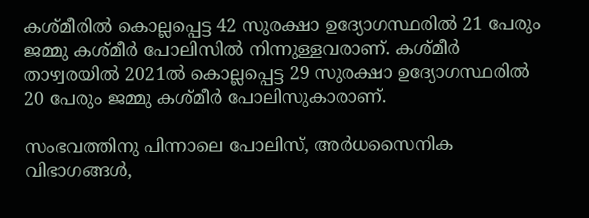കശ്മീരില്‍ കൊല്ലപ്പെട്ട 42 സുരക്ഷാ ഉദ്യോഗസ്ഥരില്‍ 21 പേരും ജമ്മു കശ്മീര്‍ പോലിസില്‍ നിന്നുള്ളവരാണ്. കശ്മീര്‍ താഴ്വരയില്‍ 2021ല്‍ കൊല്ലപ്പെട്ട 29 സുരക്ഷാ ഉദ്യോഗസ്ഥരില്‍ 20 പേരും ജമ്മു കശ്മീര്‍ പോലിസുകാരാണ്.

സംഭവത്തിനു പിന്നാലെ പോലിസ്, അര്‍ധസൈനിക വിഭാഗങ്ങള്‍,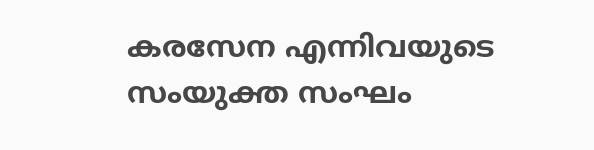കരസേന എന്നിവയുടെ സംയുക്ത സംഘം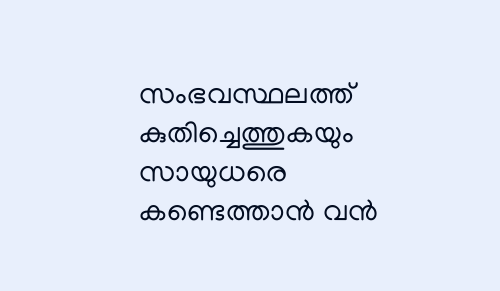സംഭവസ്ഥലത്ത് കുതിച്ചെത്തുകയും സായുധരെ കണ്ടെത്താന്‍ വന്‍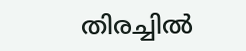തിരച്ചില്‍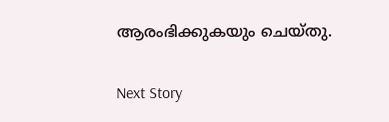ആരംഭിക്കുകയും ചെയ്തു.

Next Story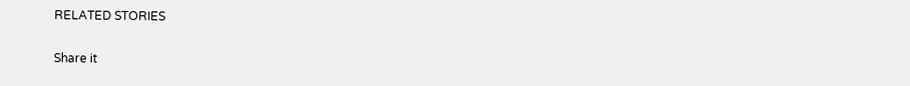RELATED STORIES

Share it